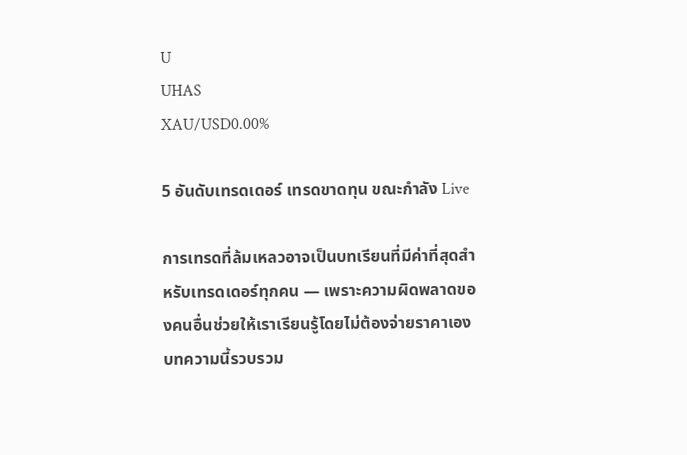U
UHAS
XAU/USD0.00%

5 อันดับเทรดเดอร์ เทรดขาดทุน ขณะกำลัง Live

การเทรดที่ล้มเหลวอาจเป็นบทเรียนที่มีค่าที่สุดสำหรับเทรดเดอร์ทุกคน — เพราะความผิดพลาดของคนอื่นช่วยให้เราเรียนรู้โดยไม่ต้องจ่ายราคาเอง บทความนี้รวบรวม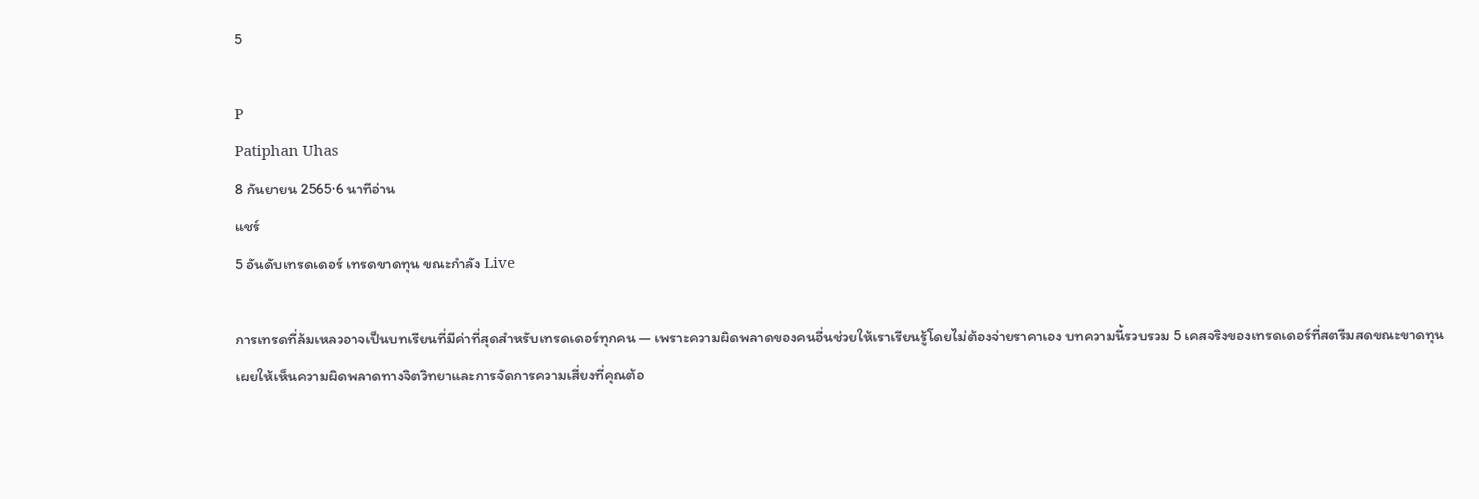5

P
Patiphan Uhas
8 กันยายน 2565·6 นาทีอ่าน
แชร์
5 อันดับเทรดเดอร์ เทรดขาดทุน ขณะกำลัง Live

การเทรดที่ล้มเหลวอาจเป็นบทเรียนที่มีค่าที่สุดสำหรับเทรดเดอร์ทุกคน — เพราะความผิดพลาดของคนอื่นช่วยให้เราเรียนรู้โดยไม่ต้องจ่ายราคาเอง บทความนี้รวบรวม 5 เคสจริงของเทรดเดอร์ที่สตรีมสดขณะขาดทุน เผยให้เห็นความผิดพลาดทางจิตวิทยาและการจัดการความเสี่ยงที่คุณต้อ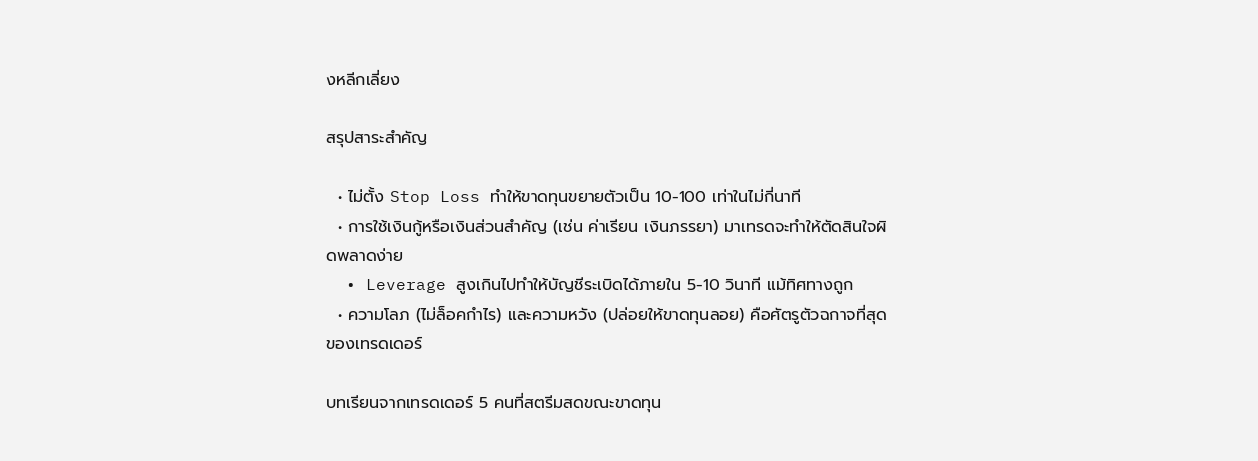งหลีกเลี่ยง

สรุปสาระสำคัญ

  • ไม่ตั้ง Stop Loss ทำให้ขาดทุนขยายตัวเป็น 10-100 เท่าในไม่กี่นาที
  • การใช้เงินกู้หรือเงินส่วนสำคัญ (เช่น ค่าเรียน เงินภรรยา) มาเทรดจะทำให้ตัดสินใจผิดพลาดง่าย
  • Leverage สูงเกินไปทำให้บัญชีระเบิดได้ภายใน 5-10 วินาที แม้ทิศทางถูก
  • ความโลภ (ไม่ล็อคกำไร) และความหวัง (ปล่อยให้ขาดทุนลอย) คือศัตรูตัวฉกาจที่สุดของเทรดเดอร์

บทเรียนจากเทรดเดอร์ 5 คนที่สตรีมสดขณะขาดทุน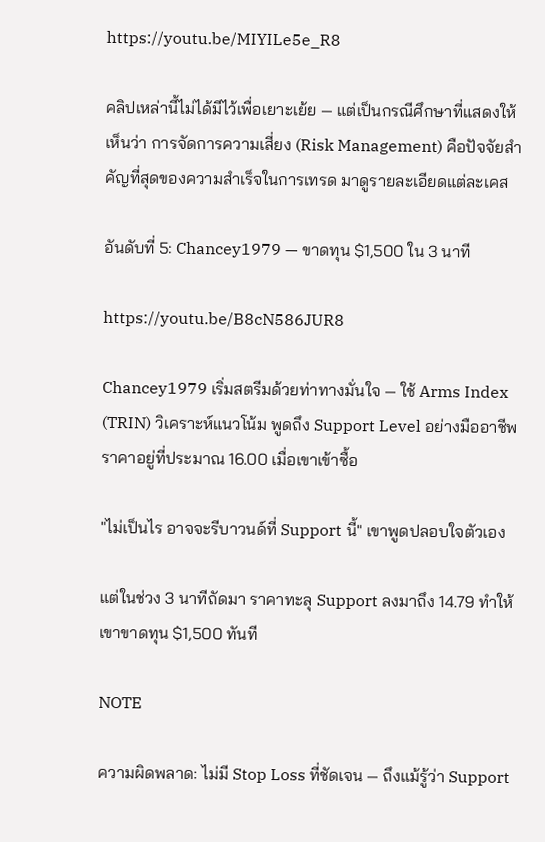https://youtu.be/MIYILe5e_R8

คลิปเหล่านี้ไม่ได้มีไว้เพื่อเยาะเย้ย — แต่เป็นกรณีศึกษาที่แสดงให้เห็นว่า การจัดการความเสี่ยง (Risk Management) คือปัจจัยสำคัญที่สุดของความสำเร็จในการเทรด มาดูรายละเอียดแต่ละเคส

อันดับที่ 5: Chancey1979 — ขาดทุน $1,500 ใน 3 นาที

https://youtu.be/B8cN586JUR8

Chancey1979 เริ่มสตรีมด้วยท่าทางมั่นใจ — ใช้ Arms Index (TRIN) วิเคราะห์แนวโน้ม พูดถึง Support Level อย่างมืออาชีพ ราคาอยู่ที่ประมาณ 16.00 เมื่อเขาเข้าซื้อ

"ไม่เป็นไร อาจจะรีบาวนด์ที่ Support นี้" เขาพูดปลอบใจตัวเอง

แต่ในช่วง 3 นาทีถัดมา ราคาทะลุ Support ลงมาถึง 14.79 ทำให้เขาขาดทุน $1,500 ทันที

NOTE

ความผิดพลาด: ไม่มี Stop Loss ที่ชัดเจน — ถึงแม้รู้ว่า Support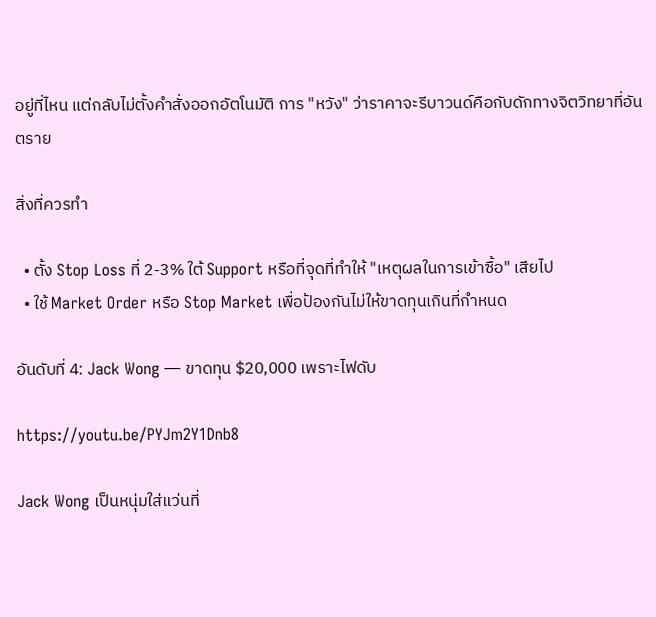อยู่ที่ไหน แต่กลับไม่ตั้งคำสั่งออกอัตโนมัติ การ "หวัง" ว่าราคาจะรีบาวนด์คือกับดักทางจิตวิทยาที่อันตราย

สิ่งที่ควรทำ

  • ตั้ง Stop Loss ที่ 2-3% ใต้ Support หรือที่จุดที่ทำให้ "เหตุผลในการเข้าซื้อ" เสียไป
  • ใช้ Market Order หรือ Stop Market เพื่อป้องกันไม่ให้ขาดทุนเกินที่กำหนด

อันดับที่ 4: Jack Wong — ขาดทุน $20,000 เพราะไฟดับ

https://youtu.be/PYJm2Y1Dnb8

Jack Wong เป็นหนุ่มใส่แว่นที่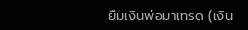ยืมเงินพ่อมาเทรด (เงิน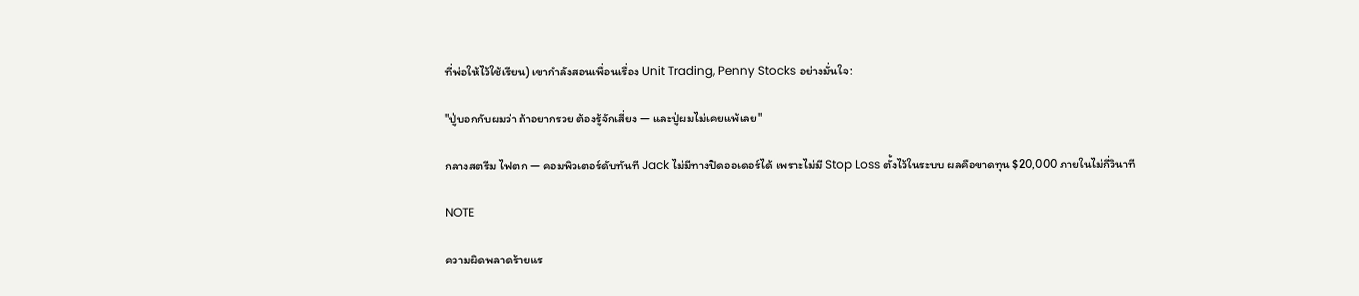ที่พ่อให้ไว้ใช้เรียน) เขากำลังสอนเพื่อนเรื่อง Unit Trading, Penny Stocks อย่างมั่นใจ:

"ปู่บอกกับผมว่า ถ้าอยากรวย ต้องรู้จักเสี่ยง — และปู่ผมไม่เคยแพ้เลย"

กลางสตรีม ไฟตก — คอมพิวเตอร์ดับทันที Jack ไม่มีทางปิดออเดอร์ได้ เพราะไม่มี Stop Loss ตั้งไว้ในระบบ ผลคือขาดทุน $20,000 ภายในไม่กี่วินาที

NOTE

ความผิดพลาดร้ายแร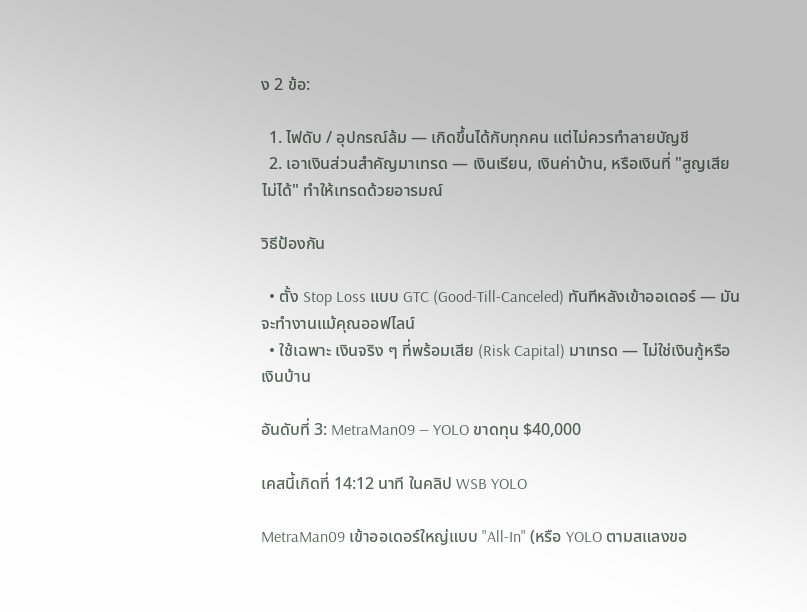ง 2 ข้อ:

  1. ไฟดับ / อุปกรณ์ล้ม — เกิดขึ้นได้กับทุกคน แต่ไม่ควรทำลายบัญชี
  2. เอาเงินส่วนสำคัญมาเทรด — เงินเรียน, เงินค่าบ้าน, หรือเงินที่ "สูญเสียไม่ได้" ทำให้เทรดด้วยอารมณ์

วิธีป้องกัน

  • ตั้ง Stop Loss แบบ GTC (Good-Till-Canceled) ทันทีหลังเข้าออเดอร์ — มันจะทำงานแม้คุณออฟไลน์
  • ใช้เฉพาะ เงินจริง ๆ ที่พร้อมเสีย (Risk Capital) มาเทรด — ไม่ใช่เงินกู้หรือเงินบ้าน

อันดับที่ 3: MetraMan09 — YOLO ขาดทุน $40,000

เคสนี้เกิดที่ 14:12 นาที ในคลิป WSB YOLO

MetraMan09 เข้าออเดอร์ใหญ่แบบ "All-In" (หรือ YOLO ตามสแลงขอ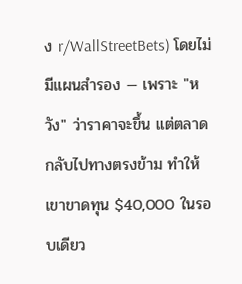ง r/WallStreetBets) โดยไม่มีแผนสำรอง — เพราะ "หวัง" ว่าราคาจะขึ้น แต่ตลาดกลับไปทางตรงข้าม ทำให้เขาขาดทุน $40,000 ในรอบเดียว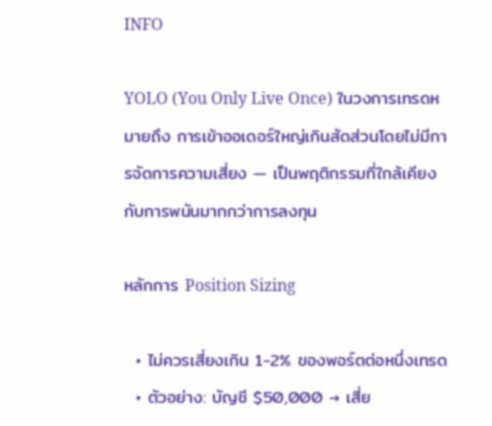INFO

YOLO (You Only Live Once) ในวงการเทรดหมายถึง การเข้าออเดอร์ใหญ่เกินสัดส่วนโดยไม่มีการจัดการความเสี่ยง — เป็นพฤติกรรมที่ใกล้เคียงกับการพนันมากกว่าการลงทุน

หลักการ Position Sizing

  • ไม่ควรเสี่ยงเกิน 1-2% ของพอร์ตต่อหนึ่งเทรด
  • ตัวอย่าง: บัญชี $50,000 → เสี่ย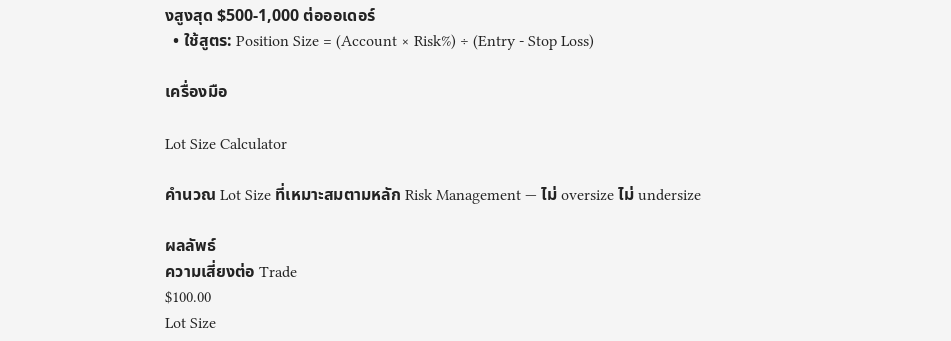งสูงสุด $500-1,000 ต่อออเดอร์
  • ใช้สูตร: Position Size = (Account × Risk%) ÷ (Entry - Stop Loss)

เครื่องมือ

Lot Size Calculator

คำนวณ Lot Size ที่เหมาะสมตามหลัก Risk Management — ไม่ oversize ไม่ undersize

ผลลัพธ์
ความเสี่ยงต่อ Trade
$100.00
Lot Size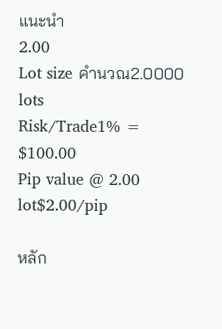แนะนำ
2.00
Lot size คำนวณ2.0000 lots
Risk/Trade1% = $100.00
Pip value @ 2.00 lot$2.00/pip

หลัก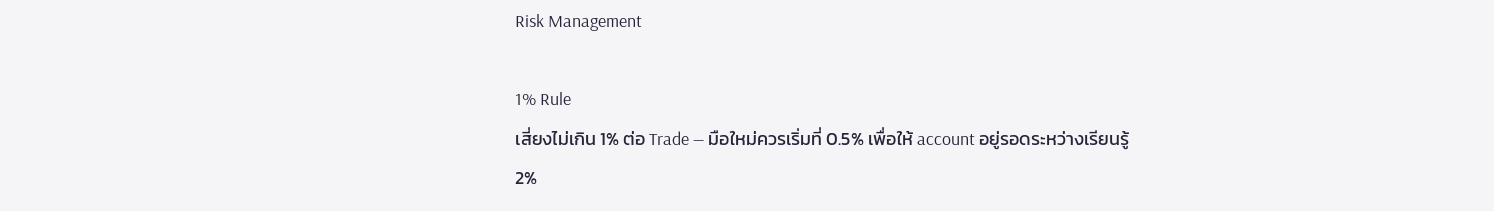Risk Management

1% Rule
เสี่ยงไม่เกิน 1% ต่อ Trade — มือใหม่ควรเริ่มที่ 0.5% เพื่อให้ account อยู่รอดระหว่างเรียนรู้
2%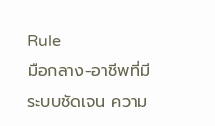Rule
มือกลาง-อาชีพที่มีระบบชัดเจน ความ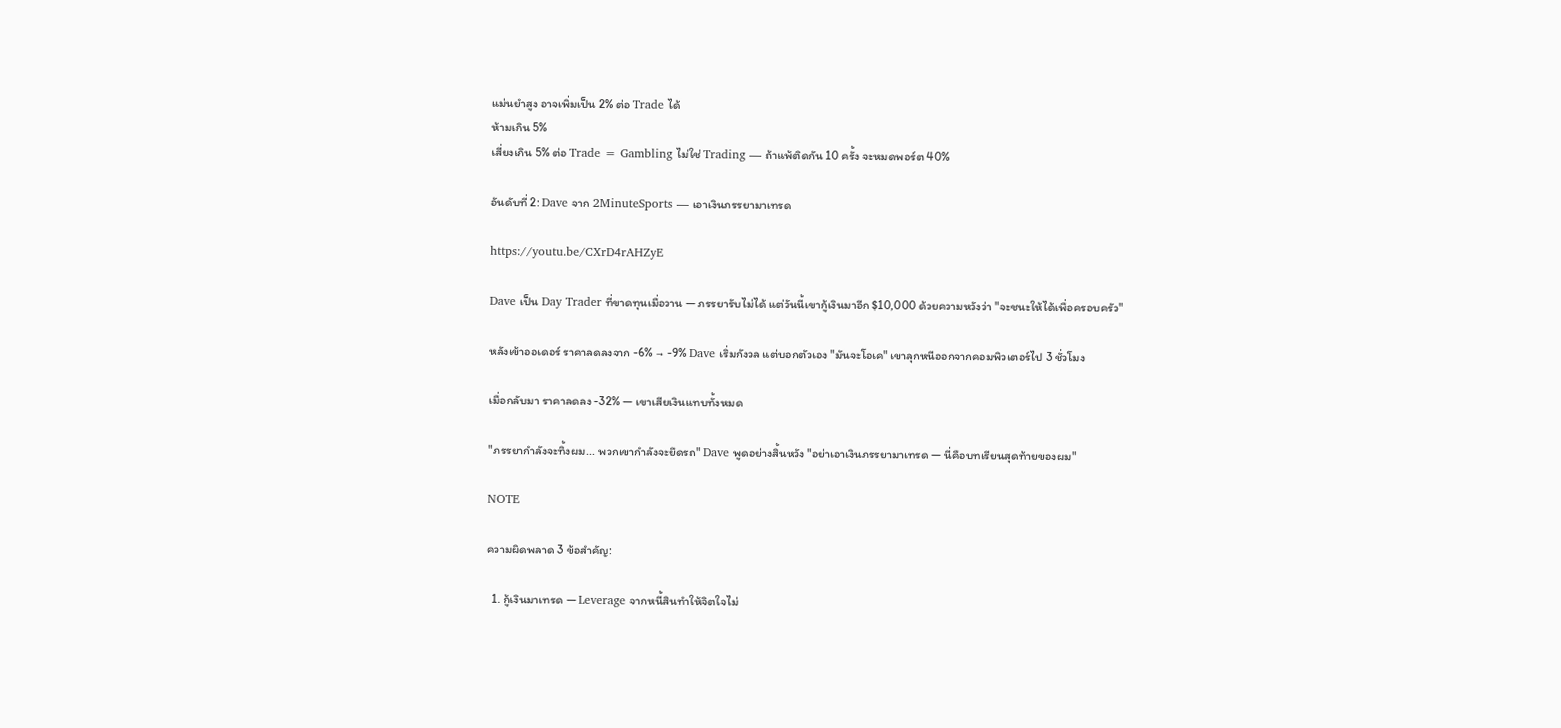แม่นยำสูง อาจเพิ่มเป็น 2% ต่อ Trade ได้
ห้ามเกิน 5%
เสี่ยงเกิน 5% ต่อ Trade = Gambling ไม่ใช่ Trading — ถ้าแพ้ติดกัน 10 ครั้ง จะหมดพอร์ต 40%

อันดับที่ 2: Dave จาก 2MinuteSports — เอาเงินภรรยามาเทรด

https://youtu.be/CXrD4rAHZyE

Dave เป็น Day Trader ที่ขาดทุนเมื่อวาน — ภรรยารับไม่ได้ แต่วันนี้เขากู้เงินมาอีก $10,000 ด้วยความหวังว่า "จะชนะให้ได้เพื่อครอบครัว"

หลังเข้าออเดอร์ ราคาลดลงจาก -6% → -9% Dave เริ่มกังวล แต่บอกตัวเอง "มันจะโอเค" เขาลุกหนีออกจากคอมพิวเตอร์ไป 3 ชั่วโมง

เมื่อกลับมา ราคาลดลง -32% — เขาเสียเงินแทบทั้งหมด

"ภรรยากำลังจะทิ้งผม... พวกเขากำลังจะยึดรถ" Dave พูดอย่างสิ้นหวัง "อย่าเอาเงินภรรยามาเทรด — นี่คือบทเรียนสุดท้ายของผม"

NOTE

ความผิดพลาด 3 ข้อสำคัญ:

  1. กู้เงินมาเทรด — Leverage จากหนี้สินทำให้จิตใจไม่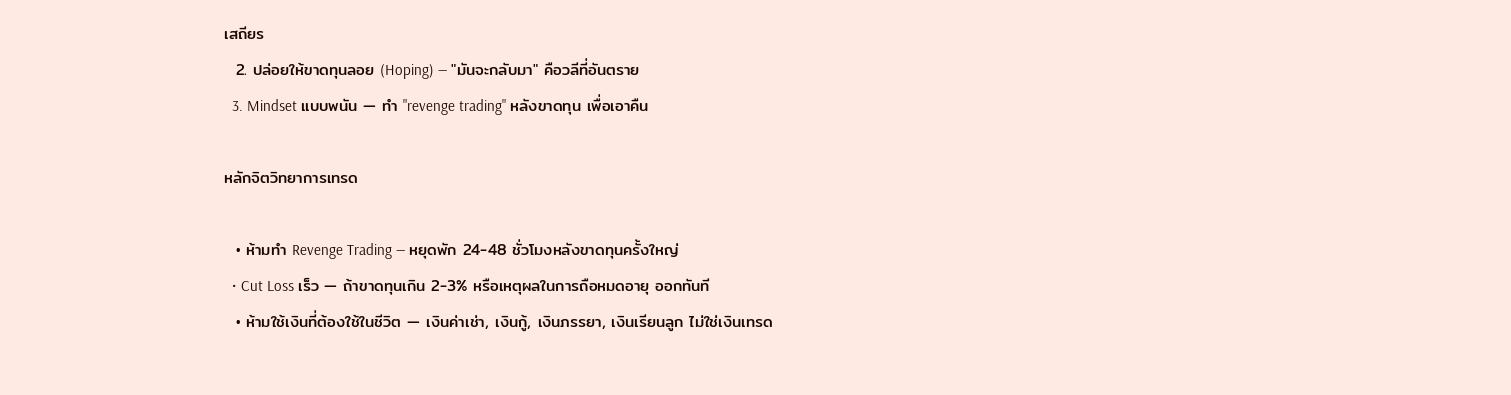เสถียร
  2. ปล่อยให้ขาดทุนลอย (Hoping) — "มันจะกลับมา" คือวลีที่อันตราย
  3. Mindset แบบพนัน — ทำ "revenge trading" หลังขาดทุน เพื่อเอาคืน

หลักจิตวิทยาการเทรด

  • ห้ามทำ Revenge Trading — หยุดพัก 24-48 ชั่วโมงหลังขาดทุนครั้งใหญ่
  • Cut Loss เร็ว — ถ้าขาดทุนเกิน 2-3% หรือเหตุผลในการถือหมดอายุ ออกทันที
  • ห้ามใช้เงินที่ต้องใช้ในชีวิต — เงินค่าเช่า, เงินกู้, เงินภรรยา, เงินเรียนลูก ไม่ใช่เงินเทรด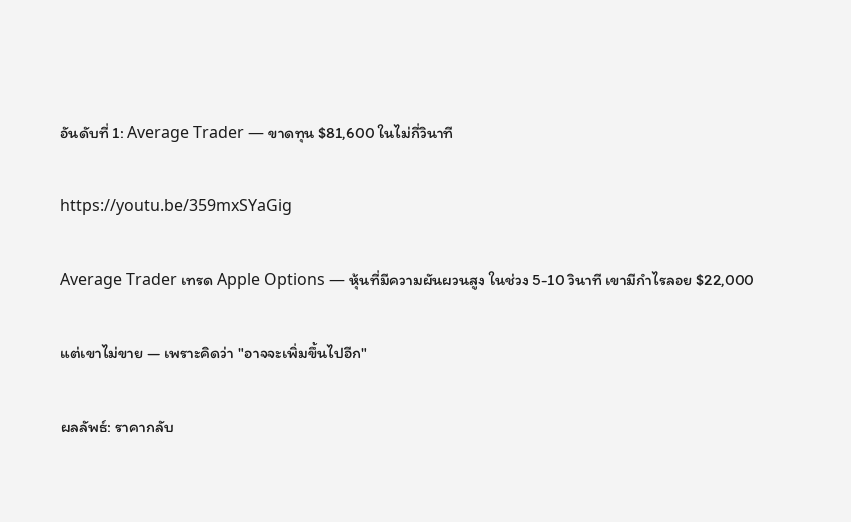อันดับที่ 1: Average Trader — ขาดทุน $81,600 ในไม่กี่วินาที

https://youtu.be/359mxSYaGig

Average Trader เทรด Apple Options — หุ้นที่มีความผันผวนสูง ในช่วง 5-10 วินาที เขามีกำไรลอย $22,000

แต่เขาไม่ขาย — เพราะคิดว่า "อาจจะเพิ่มขึ้นไปอีก"

ผลลัพธ์: ราคากลับ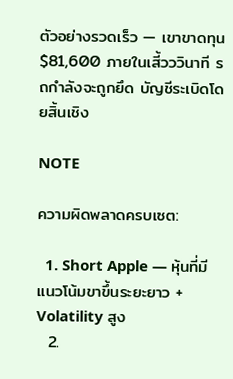ตัวอย่างรวดเร็ว — เขาขาดทุน $81,600 ภายในเสี้วววินาที รถกำลังจะถูกยึด บัญชีระเบิดโดยสิ้นเชิง

NOTE

ความผิดพลาดครบเซต:

  1. Short Apple — หุ้นที่มีแนวโน้มขาขึ้นระยะยาว + Volatility สูง
  2.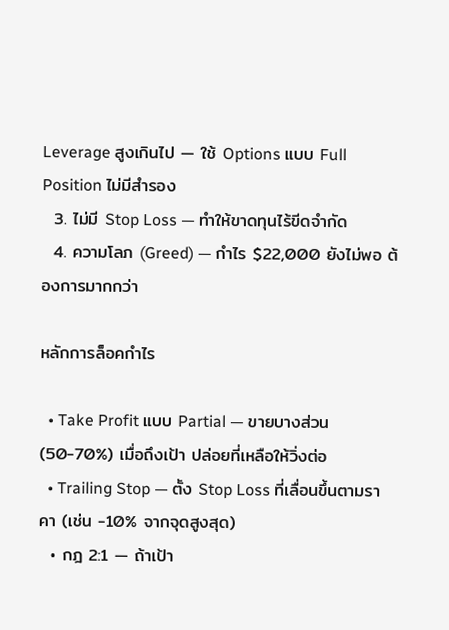Leverage สูงเกินไป — ใช้ Options แบบ Full Position ไม่มีสำรอง
  3. ไม่มี Stop Loss — ทำให้ขาดทุนไร้ขีดจำกัด
  4. ความโลภ (Greed) — กำไร $22,000 ยังไม่พอ ต้องการมากกว่า

หลักการล็อคกำไร

  • Take Profit แบบ Partial — ขายบางส่วน (50-70%) เมื่อถึงเป้า ปล่อยที่เหลือให้วิ่งต่อ
  • Trailing Stop — ตั้ง Stop Loss ที่เลื่อนขึ้นตามราคา (เช่น -10% จากจุดสูงสุด)
  • กฎ 2:1 — ถ้าเป้า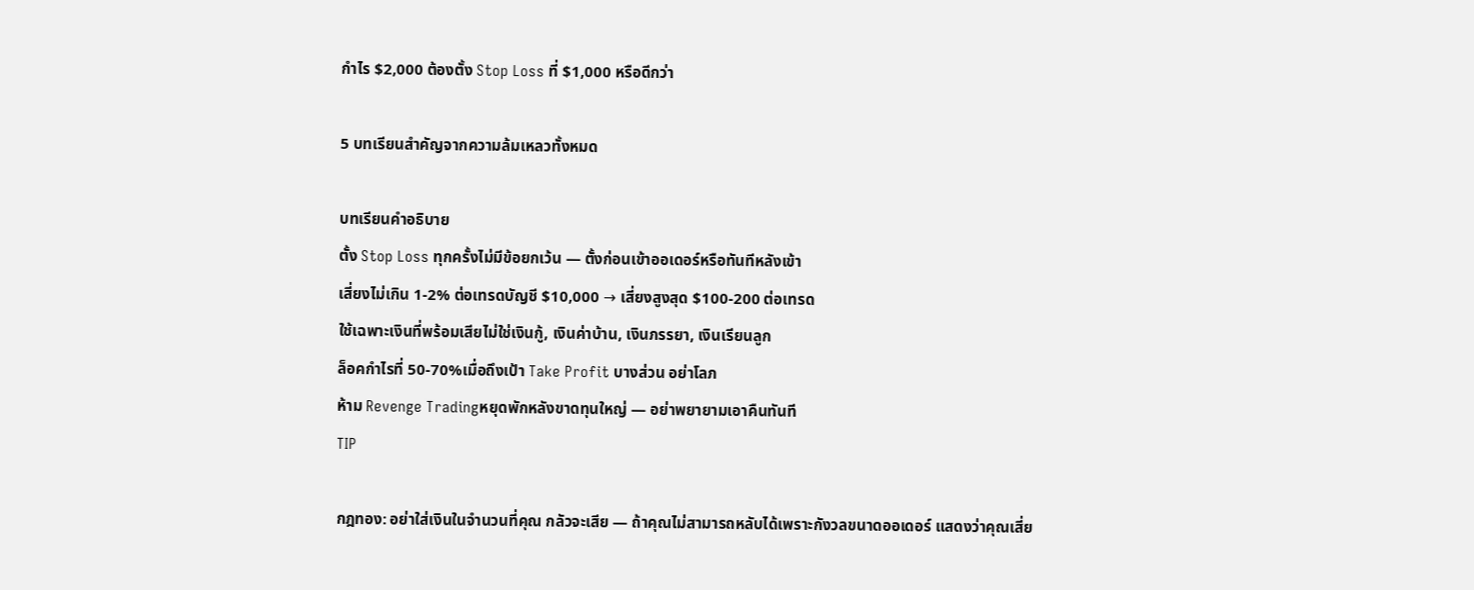กำไร $2,000 ต้องตั้ง Stop Loss ที่ $1,000 หรือดีกว่า

5 บทเรียนสำคัญจากความล้มเหลวทั้งหมด

บทเรียนคำอธิบาย
ตั้ง Stop Loss ทุกครั้งไม่มีข้อยกเว้น — ตั้งก่อนเข้าออเดอร์หรือทันทีหลังเข้า
เสี่ยงไม่เกิน 1-2% ต่อเทรดบัญชี $10,000 → เสี่ยงสูงสุด $100-200 ต่อเทรด
ใช้เฉพาะเงินที่พร้อมเสียไม่ใช่เงินกู้, เงินค่าบ้าน, เงินภรรยา, เงินเรียนลูก
ล็อคกำไรที่ 50-70%เมื่อถึงเป้า Take Profit บางส่วน อย่าโลภ
ห้าม Revenge Tradingหยุดพักหลังขาดทุนใหญ่ — อย่าพยายามเอาคืนทันที
TIP

กฎทอง: อย่าใส่เงินในจำนวนที่คุณ กลัวจะเสีย — ถ้าคุณไม่สามารถหลับได้เพราะกังวลขนาดออเดอร์ แสดงว่าคุณเสี่ย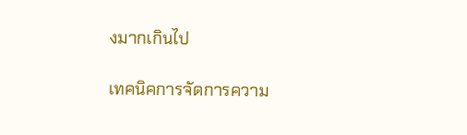งมากเกินไป

เทคนิคการจัดการความ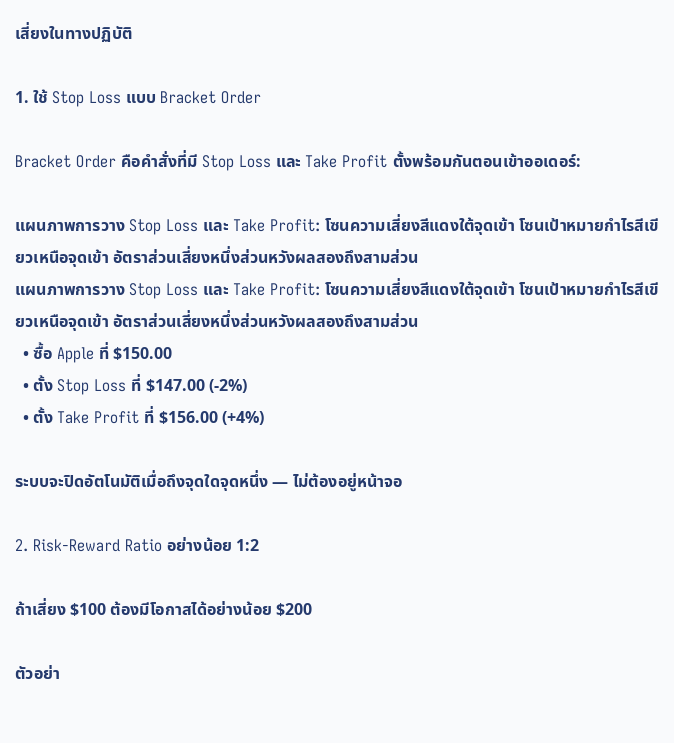เสี่ยงในทางปฏิบัติ

1. ใช้ Stop Loss แบบ Bracket Order

Bracket Order คือคำสั่งที่มี Stop Loss และ Take Profit ตั้งพร้อมกันตอนเข้าออเดอร์:

แผนภาพการวาง Stop Loss และ Take Profit: โซนความเสี่ยงสีแดงใต้จุดเข้า โซนเป้าหมายกำไรสีเขียวเหนือจุดเข้า อัตราส่วนเสี่ยงหนึ่งส่วนหวังผลสองถึงสามส่วน
แผนภาพการวาง Stop Loss และ Take Profit: โซนความเสี่ยงสีแดงใต้จุดเข้า โซนเป้าหมายกำไรสีเขียวเหนือจุดเข้า อัตราส่วนเสี่ยงหนึ่งส่วนหวังผลสองถึงสามส่วน
  • ซื้อ Apple ที่ $150.00
  • ตั้ง Stop Loss ที่ $147.00 (-2%)
  • ตั้ง Take Profit ที่ $156.00 (+4%)

ระบบจะปิดอัตโนมัติเมื่อถึงจุดใดจุดหนึ่ง — ไม่ต้องอยู่หน้าจอ

2. Risk-Reward Ratio อย่างน้อย 1:2

ถ้าเสี่ยง $100 ต้องมีโอกาสได้อย่างน้อย $200

ตัวอย่า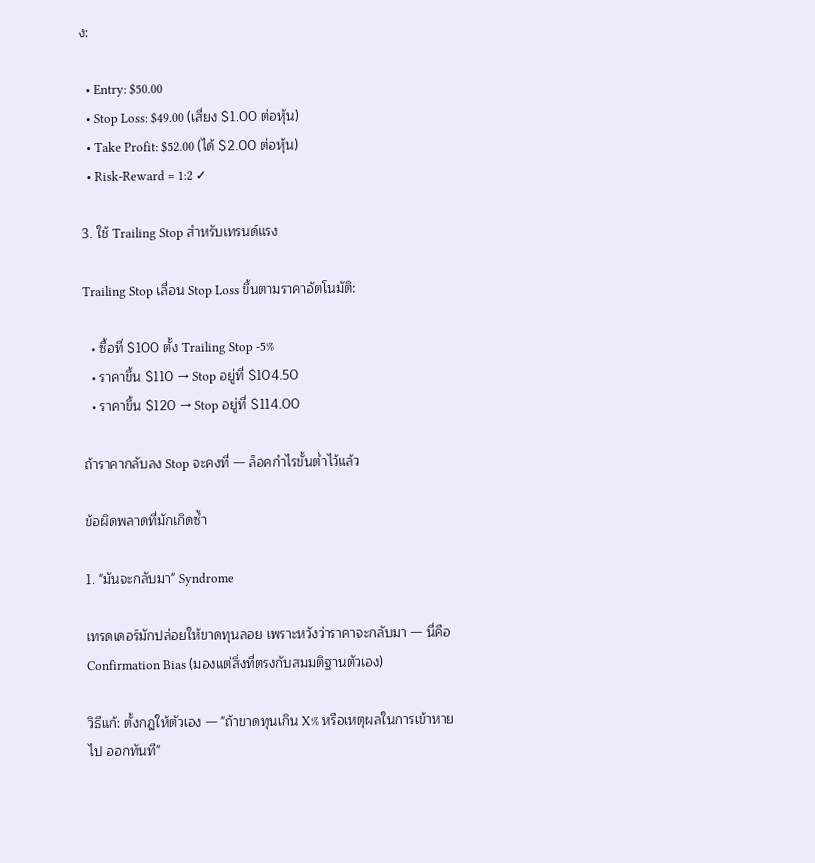ง:

  • Entry: $50.00
  • Stop Loss: $49.00 (เสี่ยง $1.00 ต่อหุ้น)
  • Take Profit: $52.00 (ได้ $2.00 ต่อหุ้น)
  • Risk-Reward = 1:2 ✓

3. ใช้ Trailing Stop สำหรับเทรนด์แรง

Trailing Stop เลื่อน Stop Loss ขึ้นตามราคาอัตโนมัติ:

  • ซื้อที่ $100 ตั้ง Trailing Stop -5%
  • ราคาขึ้น $110 → Stop อยู่ที่ $104.50
  • ราคาขึ้น $120 → Stop อยู่ที่ $114.00

ถ้าราคากลับลง Stop จะคงที่ — ล็อคกำไรขั้นต่ำไว้แล้ว

ข้อผิดพลาดที่มักเกิดซ้ำ

1. "มันจะกลับมา" Syndrome

เทรดเดอร์มักปล่อยให้ขาดทุนลอย เพราะหวังว่าราคาจะกลับมา — นี่คือ Confirmation Bias (มองแต่สิ่งที่ตรงกับสมมติฐานตัวเอง)

วิธีแก้: ตั้งกฎให้ตัวเอง — "ถ้าขาดทุนเกิน X% หรือเหตุผลในการเข้าหายไป ออกทันที"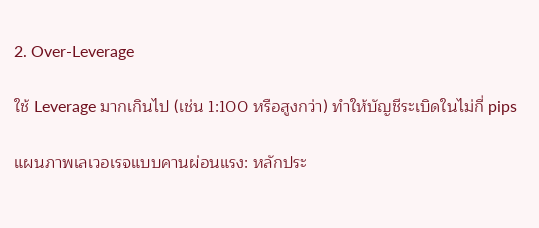2. Over-Leverage

ใช้ Leverage มากเกินไป (เช่น 1:100 หรือสูงกว่า) ทำให้บัญชีระเบิดในไม่กี่ pips

แผนภาพเลเวอเรจแบบคานผ่อนแรง: หลักประ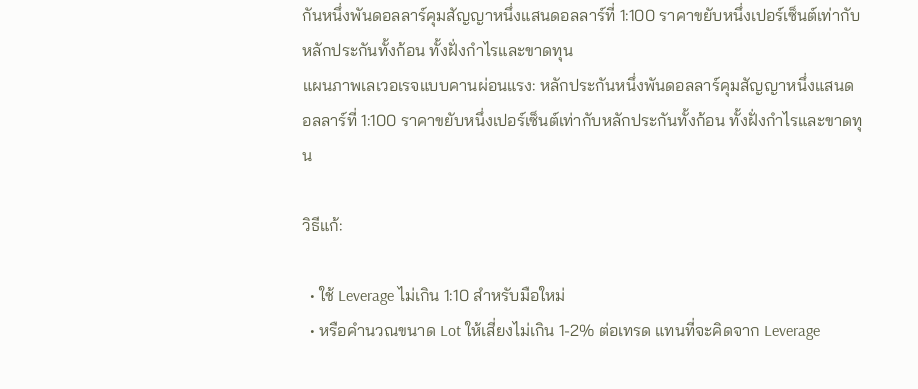กันหนึ่งพันดอลลาร์คุมสัญญาหนึ่งแสนดอลลาร์ที่ 1:100 ราคาขยับหนึ่งเปอร์เซ็นต์เท่ากับหลักประกันทั้งก้อน ทั้งฝั่งกำไรและขาดทุน
แผนภาพเลเวอเรจแบบคานผ่อนแรง: หลักประกันหนึ่งพันดอลลาร์คุมสัญญาหนึ่งแสนดอลลาร์ที่ 1:100 ราคาขยับหนึ่งเปอร์เซ็นต์เท่ากับหลักประกันทั้งก้อน ทั้งฝั่งกำไรและขาดทุน

วิธีแก้:

  • ใช้ Leverage ไม่เกิน 1:10 สำหรับมือใหม่
  • หรือคำนวณขนาด Lot ให้เสี่ยงไม่เกิน 1-2% ต่อเทรด แทนที่จะคิดจาก Leverage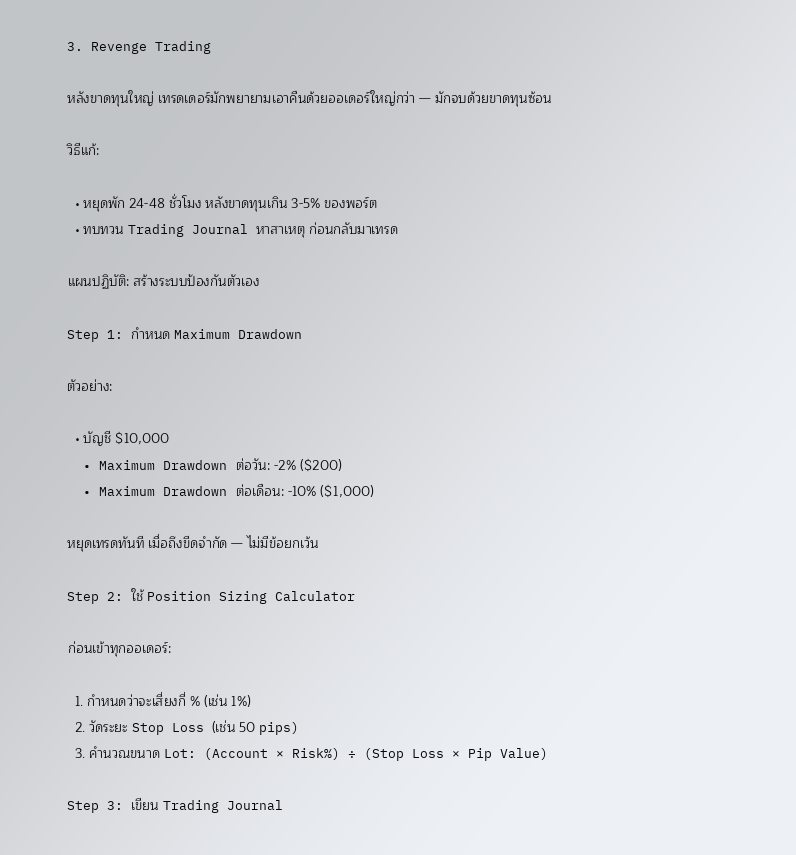3. Revenge Trading

หลังขาดทุนใหญ่ เทรดเดอร์มักพยายามเอาคืนด้วยออเดอร์ใหญ่กว่า — มักจบด้วยขาดทุนซ้อน

วิธีแก้:

  • หยุดพัก 24-48 ชั่วโมง หลังขาดทุนเกิน 3-5% ของพอร์ต
  • ทบทวน Trading Journal หาสาเหตุ ก่อนกลับมาเทรด

แผนปฏิบัติ: สร้างระบบป้องกันตัวเอง

Step 1: กำหนด Maximum Drawdown

ตัวอย่าง:

  • บัญชี $10,000
  • Maximum Drawdown ต่อวัน: -2% ($200)
  • Maximum Drawdown ต่อเดือน: -10% ($1,000)

หยุดเทรดทันที เมื่อถึงขีดจำกัด — ไม่มีข้อยกเว้น

Step 2: ใช้ Position Sizing Calculator

ก่อนเข้าทุกออเดอร์:

  1. กำหนดว่าจะเสี่ยงกี่ % (เช่น 1%)
  2. วัดระยะ Stop Loss (เช่น 50 pips)
  3. คำนวณขนาด Lot: (Account × Risk%) ÷ (Stop Loss × Pip Value)

Step 3: เขียน Trading Journal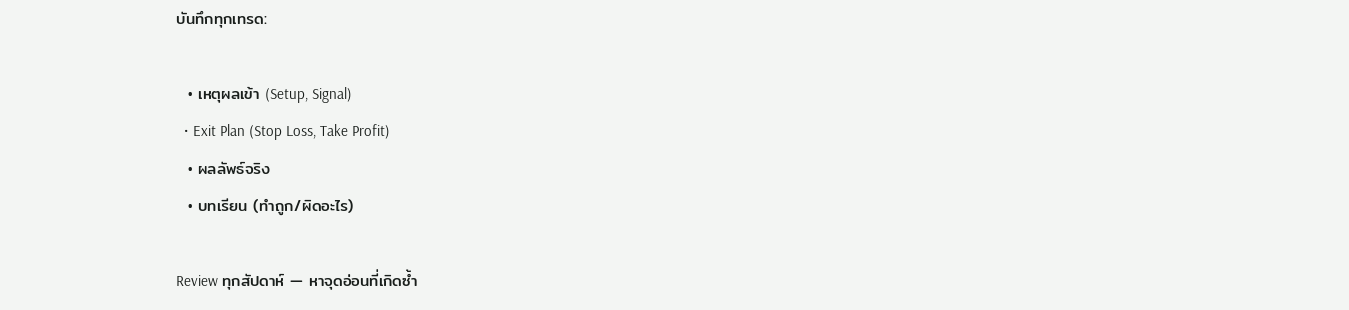บันทึกทุกเทรด:

  • เหตุผลเข้า (Setup, Signal)
  • Exit Plan (Stop Loss, Take Profit)
  • ผลลัพธ์จริง
  • บทเรียน (ทำถูก/ผิดอะไร)

Review ทุกสัปดาห์ — หาจุดอ่อนที่เกิดซ้ำ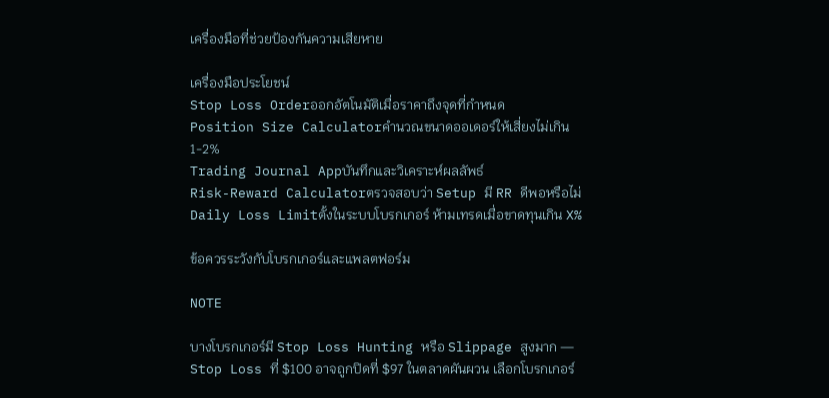เครื่องมือที่ช่วยป้องกันความเสียหาย

เครื่องมือประโยชน์
Stop Loss Orderออกอัตโนมัติเมื่อราคาถึงจุดที่กำหนด
Position Size Calculatorคำนวณขนาดออเดอร์ให้เสี่ยงไม่เกิน 1-2%
Trading Journal Appบันทึกและวิเคราะห์ผลลัพธ์
Risk-Reward Calculatorตรวจสอบว่า Setup มี RR ดีพอหรือไม่
Daily Loss Limitตั้งในระบบโบรกเกอร์ ห้ามเทรดเมื่อขาดทุนเกิน X%

ข้อควรระวังกับโบรกเกอร์และแพลตฟอร์ม

NOTE

บางโบรกเกอร์มี Stop Loss Hunting หรือ Slippage สูงมาก — Stop Loss ที่ $100 อาจถูกปิดที่ $97 ในตลาดผันผวน เลือกโบรกเกอร์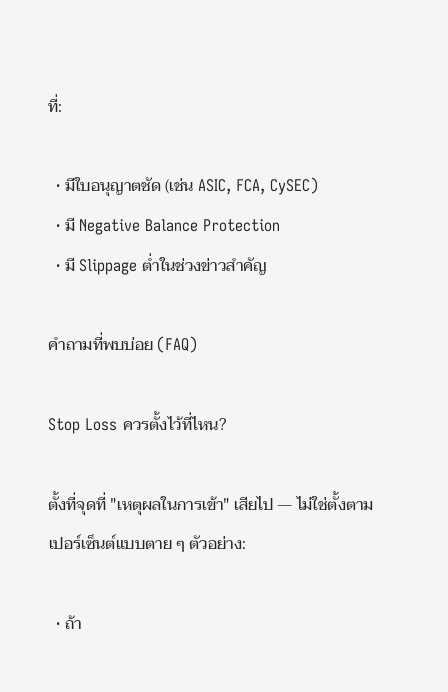ที่:

  • มีใบอนุญาตชัด (เช่น ASIC, FCA, CySEC)
  • มี Negative Balance Protection
  • มี Slippage ต่ำในช่วงข่าวสำคัญ

คำถามที่พบบ่อย (FAQ)

Stop Loss ควรตั้งไว้ที่ไหน?

ตั้งที่จุดที่ "เหตุผลในการเข้า" เสียไป — ไม่ใช่ตั้งตามเปอร์เซ็นต์แบบตาย ๆ ตัวอย่าง:

  • ถ้า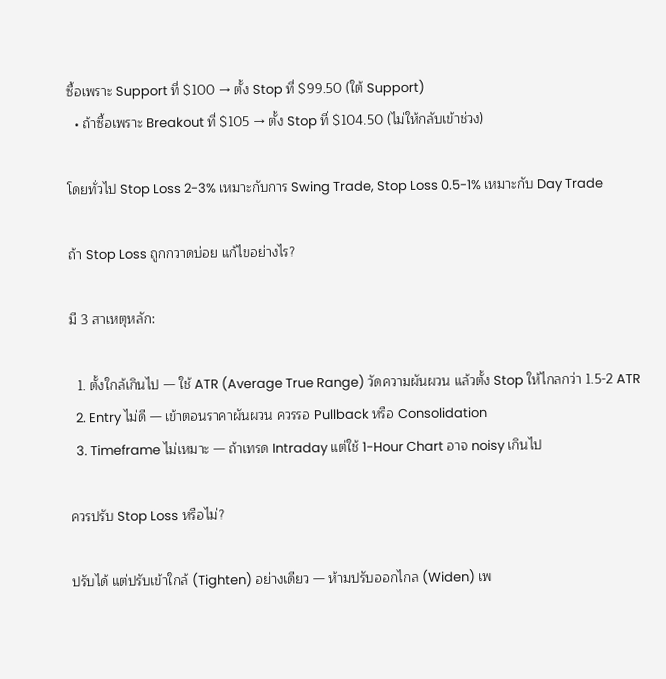ซื้อเพราะ Support ที่ $100 → ตั้ง Stop ที่ $99.50 (ใต้ Support)
  • ถ้าซื้อเพราะ Breakout ที่ $105 → ตั้ง Stop ที่ $104.50 (ไม่ให้กลับเข้าช่วง)

โดยทั่วไป Stop Loss 2-3% เหมาะกับการ Swing Trade, Stop Loss 0.5-1% เหมาะกับ Day Trade

ถ้า Stop Loss ถูกกวาดบ่อย แก้ไขอย่างไร?

มี 3 สาเหตุหลัก:

  1. ตั้งใกล้เกินไป — ใช้ ATR (Average True Range) วัดความผันผวน แล้วตั้ง Stop ให้ไกลกว่า 1.5-2 ATR
  2. Entry ไม่ดี — เข้าตอนราคาผันผวน ควรรอ Pullback หรือ Consolidation
  3. Timeframe ไม่เหมาะ — ถ้าเทรด Intraday แต่ใช้ 1-Hour Chart อาจ noisy เกินไป

ควรปรับ Stop Loss หรือไม่?

ปรับได้ แต่ปรับเข้าใกล้ (Tighten) อย่างเดียว — ห้ามปรับออกไกล (Widen) เพ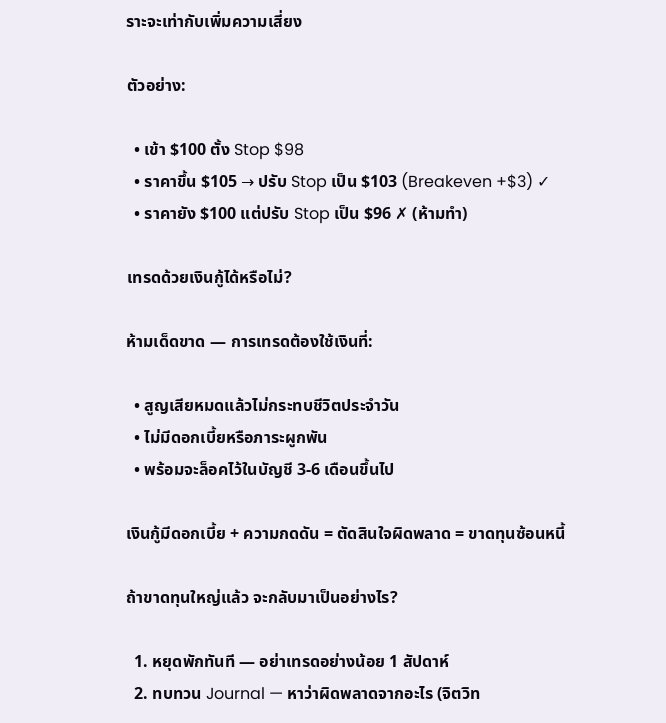ราะจะเท่ากับเพิ่มความเสี่ยง

ตัวอย่าง:

  • เข้า $100 ตั้ง Stop $98
  • ราคาขึ้น $105 → ปรับ Stop เป็น $103 (Breakeven +$3) ✓
  • ราคายัง $100 แต่ปรับ Stop เป็น $96 ✗ (ห้ามทำ)

เทรดด้วยเงินกู้ได้หรือไม่?

ห้ามเด็ดขาด — การเทรดต้องใช้เงินที่:

  • สูญเสียหมดแล้วไม่กระทบชีวิตประจำวัน
  • ไม่มีดอกเบี้ยหรือภาระผูกพัน
  • พร้อมจะล็อคไว้ในบัญชี 3-6 เดือนขึ้นไป

เงินกู้มีดอกเบี้ย + ความกดดัน = ตัดสินใจผิดพลาด = ขาดทุนซ้อนหนี้

ถ้าขาดทุนใหญ่แล้ว จะกลับมาเป็นอย่างไร?

  1. หยุดพักทันที — อย่าเทรดอย่างน้อย 1 สัปดาห์
  2. ทบทวน Journal — หาว่าผิดพลาดจากอะไร (จิตวิท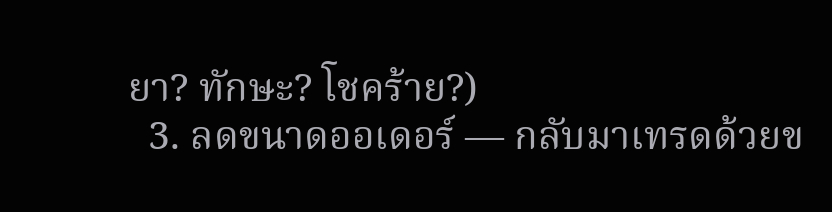ยา? ทักษะ? โชคร้าย?)
  3. ลดขนาดออเดอร์ — กลับมาเทรดด้วยข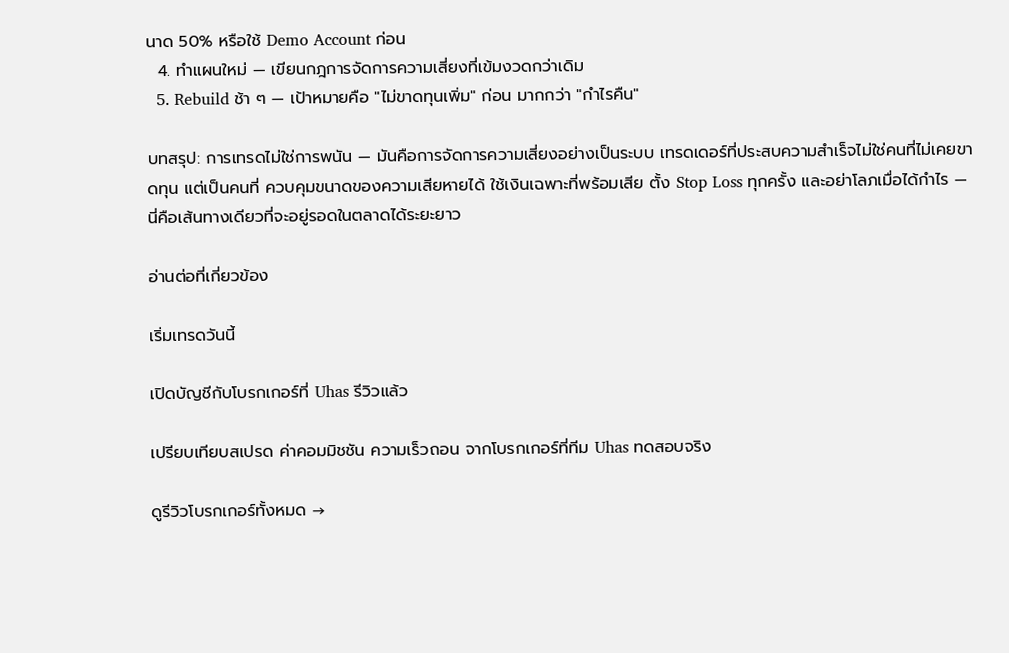นาด 50% หรือใช้ Demo Account ก่อน
  4. ทำแผนใหม่ — เขียนกฎการจัดการความเสี่ยงที่เข้มงวดกว่าเดิม
  5. Rebuild ช้า ๆ — เป้าหมายคือ "ไม่ขาดทุนเพิ่ม" ก่อน มากกว่า "กำไรคืน"

บทสรุป: การเทรดไม่ใช่การพนัน — มันคือการจัดการความเสี่ยงอย่างเป็นระบบ เทรดเดอร์ที่ประสบความสำเร็จไม่ใช่คนที่ไม่เคยขาดทุน แต่เป็นคนที่ ควบคุมขนาดของความเสียหายได้ ใช้เงินเฉพาะที่พร้อมเสีย ตั้ง Stop Loss ทุกครั้ง และอย่าโลภเมื่อได้กำไร — นี่คือเส้นทางเดียวที่จะอยู่รอดในตลาดได้ระยะยาว

อ่านต่อที่เกี่ยวข้อง

เริ่มเทรดวันนี้

เปิดบัญชีกับโบรกเกอร์ที่ Uhas รีวิวแล้ว

เปรียบเทียบสเปรด ค่าคอมมิชชัน ความเร็วถอน จากโบรกเกอร์ที่ทีม Uhas ทดสอบจริง

ดูรีวิวโบรกเกอร์ทั้งหมด →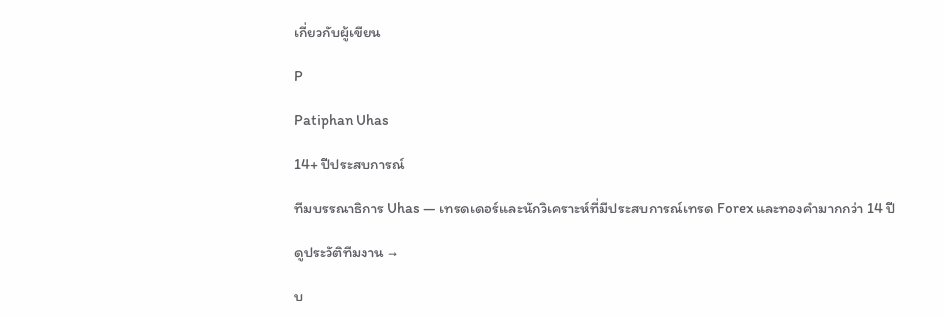เกี่ยวกับผู้เขียน

P

Patiphan Uhas

14+ ปีประสบการณ์

ทีมบรรณาธิการ Uhas — เทรดเดอร์และนักวิเคราะห์ที่มีประสบการณ์เทรด Forex และทองคำมากกว่า 14 ปี

ดูประวัติทีมงาน →

บ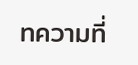ทความที่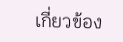เกี่ยวข้อง